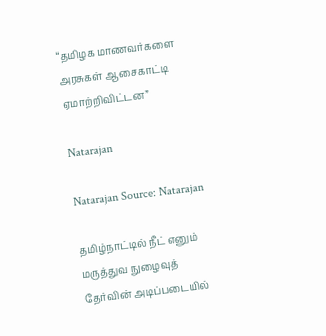“தமிழக மாணவர்களை அரசுகள் ஆசைகாட்டி ஏமாற்றிவிட்டன”

Natarajan

Natarajan Source: Natarajan

தமிழ்நாட்டில் நீட் எனும் மருத்துவ நுழைவுத் தேர்வின் அடிப்படையில்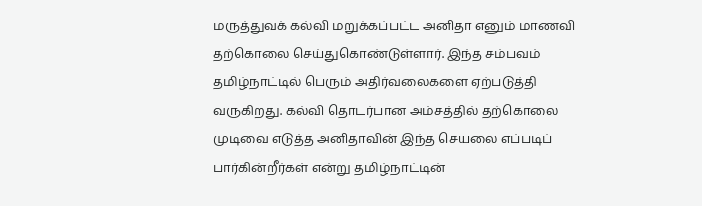மருத்துவக் கல்வி மறுக்கப்பட்ட அனிதா எனும் மாணவி தற்கொலை செய்துகொண்டுள்ளார். இந்த சம்பவம் தமிழ்நாட்டில் பெரும் அதிர்வலைகளை ஏற்படுத்தி வருகிறது. கல்வி தொடர்பான அம்சத்தில் தற்கொலை முடிவை எடுத்த அனிதாவின் இந்த செயலை எப்படிப் பார்கின்றீர்கள் என்று தமிழ்நாட்டின்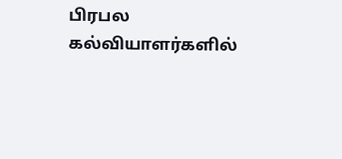பிரபல கல்வியாளர்களில்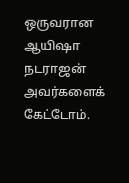ஒருவரான ஆயிஷா நடராஜன் அவர்களைக் கேட்டோம்.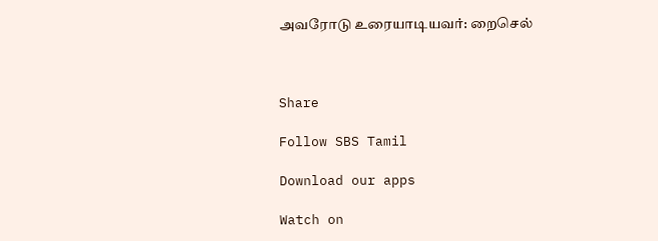அவரோடு உரையாடியவர்: றைசெல்



Share

Follow SBS Tamil

Download our apps

Watch on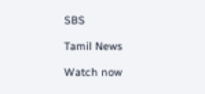SBS

Tamil News

Watch now